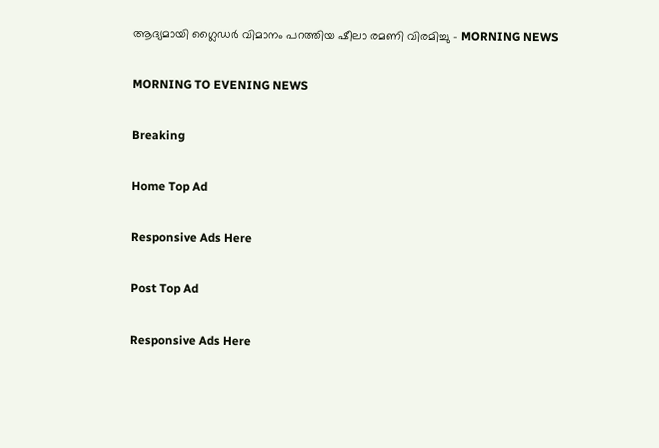ആദ്യമായി ഗ്ലൈഡർ വിമാനം പറത്തിയ ഷീലാ രമണി വിരമിച്ചു - MORNING NEWS

MORNING TO EVENING NEWS

Breaking

Home Top Ad

Responsive Ads Here

Post Top Ad

Responsive Ads Here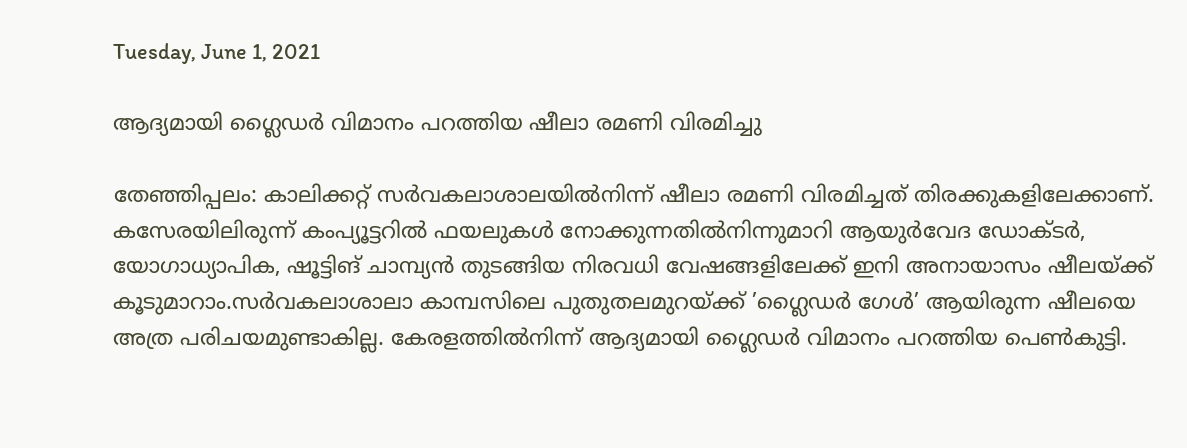Tuesday, June 1, 2021

ആദ്യമായി ഗ്ലൈഡർ വിമാനം പറത്തിയ ഷീലാ രമണി വിരമിച്ചു

തേഞ്ഞിപ്പലം: കാലിക്കറ്റ് സർവകലാശാലയിൽനിന്ന് ഷീലാ രമണി വിരമിച്ചത് തിരക്കുകളിലേക്കാണ്. കസേരയിലിരുന്ന് കംപ്യൂട്ടറിൽ ഫയലുകൾ നോക്കുന്നതിൽനിന്നുമാറി ആയുർവേദ ഡോക്ടർ, യോഗാധ്യാപിക, ഷൂട്ടിങ് ചാമ്പ്യൻ തുടങ്ങിയ നിരവധി വേഷങ്ങളിലേക്ക് ഇനി അനായാസം ഷീലയ്ക്ക് കൂടുമാറാം.സർവകലാശാലാ കാമ്പസിലെ പുതുതലമുറയ്ക്ക് ’ഗ്ലൈഡർ ഗേൾ’ ആയിരുന്ന ഷീലയെ അത്ര പരിചയമുണ്ടാകില്ല. കേരളത്തിൽനിന്ന് ആദ്യമായി ഗ്ലൈഡർ വിമാനം പറത്തിയ പെൺകുട്ടി.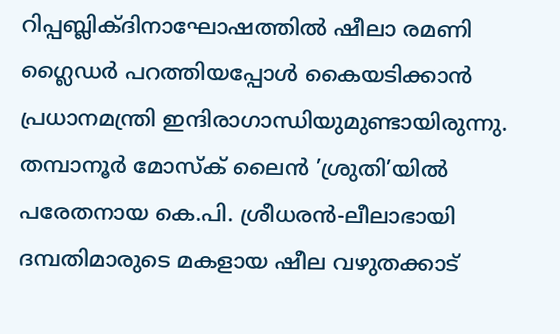റിപ്പബ്ലിക്‌ദിനാഘോഷത്തിൽ ഷീലാ രമണി ഗ്ലൈഡർ പറത്തിയപ്പോൾ കൈയടിക്കാൻ പ്രധാനമന്ത്രി ഇന്ദിരാഗാന്ധിയുമുണ്ടായിരുന്നു. തമ്പാനൂർ മോസ്‌ക് ലൈൻ ’ശ്രുതി’യിൽ പരേതനായ കെ.പി. ശ്രീധരൻ-ലീലാഭായി ദമ്പതിമാരുടെ മകളായ ഷീല വഴുതക്കാട്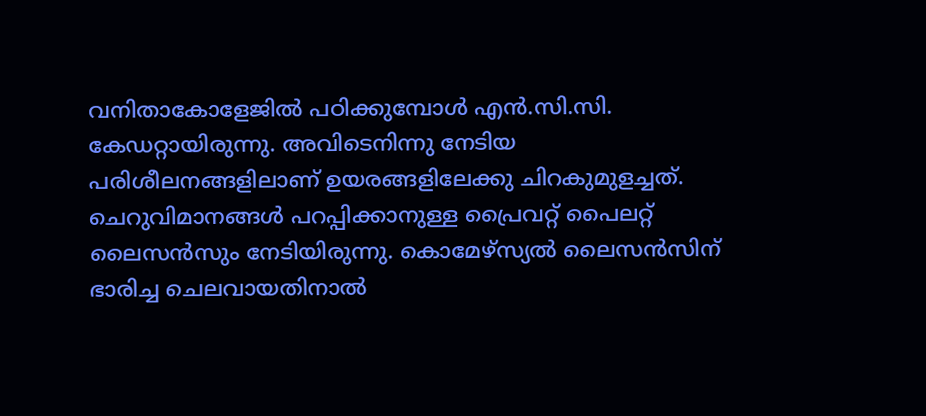വനിതാകോളേജിൽ പഠിക്കുമ്പോൾ എൻ.സി.സി. കേഡറ്റായിരുന്നു. അവിടെനിന്നു നേടിയ പരിശീലനങ്ങളിലാണ് ഉയരങ്ങളിലേക്കു ചിറകുമുളച്ചത്. ചെറുവിമാനങ്ങൾ പറപ്പിക്കാനുള്ള പ്രൈവറ്റ് പൈലറ്റ് ലൈസൻസും നേടിയിരുന്നു. കൊമേഴ്‌സ്യൽ ലൈസൻസിന്‌ ഭാരിച്ച ചെലവായതിനാൽ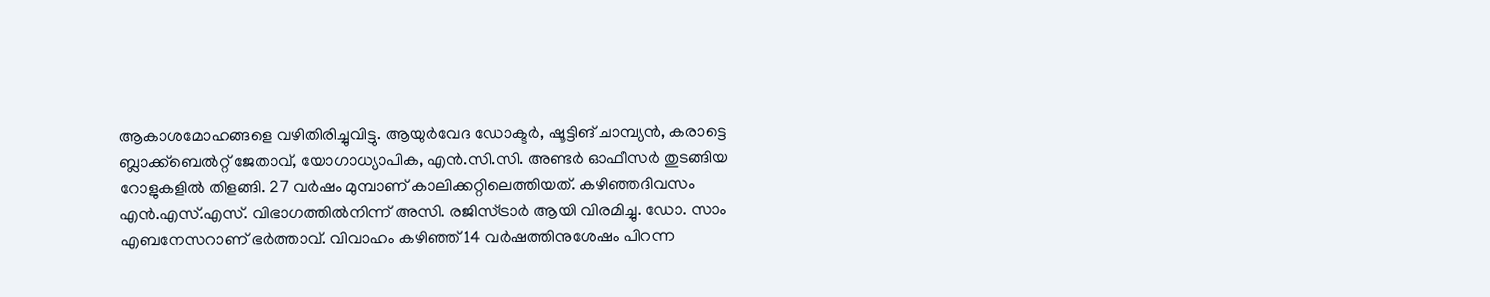ആകാശമോഹങ്ങളെ വഴിതിരിച്ചുവിട്ടു. ആയുർവേദ ഡോക്ടർ, ഷൂട്ടിങ് ചാമ്പ്യൻ, കരാട്ടെ ബ്ലാക്ക്‌ബെൽറ്റ് ജേതാവ്, യോഗാധ്യാപിക, എൻ.സി.സി. അണ്ടർ ഓഫീസർ തുടങ്ങിയ റോളുകളിൽ തിളങ്ങി. 27 വർഷം മുമ്പാണ് കാലിക്കറ്റിലെത്തിയത്. കഴിഞ്ഞദിവസം എൻ.എസ്.എസ്. വിഭാഗത്തിൽനിന്ന് അസി. രജിസ്ട്രാർ ആയി വിരമിച്ചു. ഡോ. സാം എബനേസറാണ് ഭർത്താവ്. വിവാഹം കഴിഞ്ഞ് 14 വർഷത്തിനുശേഷം പിറന്ന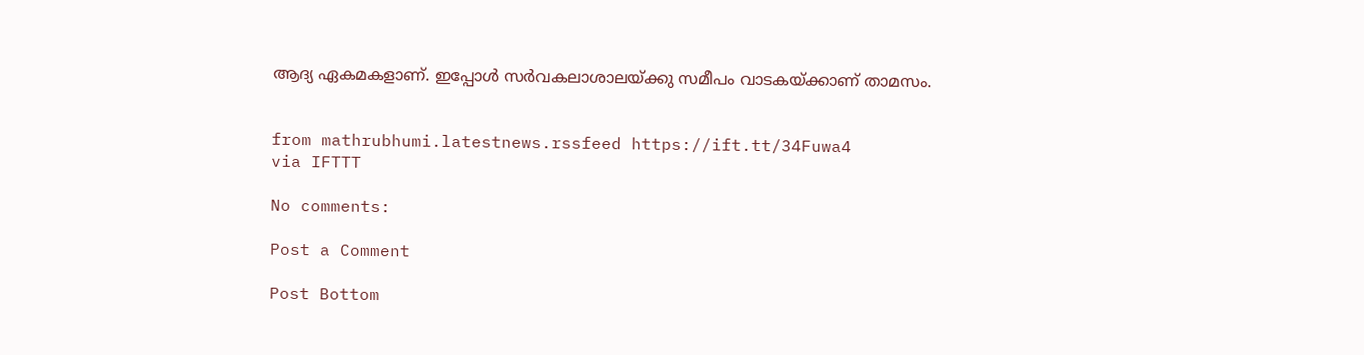ആദ്യ ഏകമകളാണ്. ഇപ്പോൾ സർവകലാശാലയ്ക്കു സമീപം വാടകയ്ക്കാണ് താമസം.


from mathrubhumi.latestnews.rssfeed https://ift.tt/34Fuwa4
via IFTTT

No comments:

Post a Comment

Post Bottom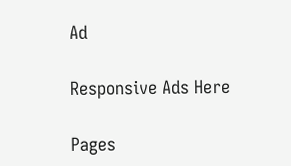Ad

Responsive Ads Here

Pages